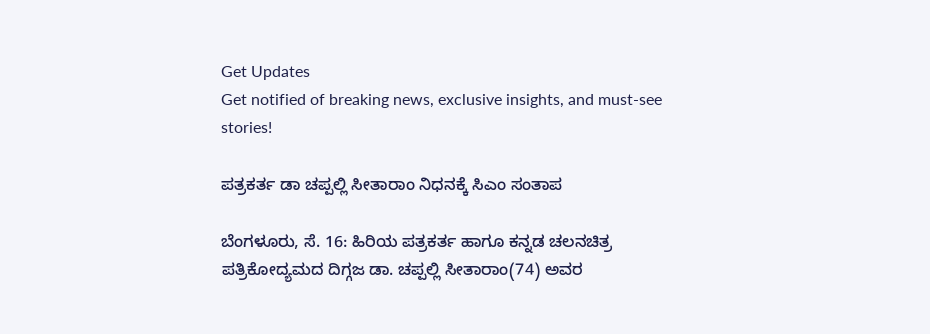Get Updates
Get notified of breaking news, exclusive insights, and must-see stories!

ಪತ್ರಕರ್ತ ಡಾ ಚಪ್ಪಲ್ಲಿ ಸೀತಾರಾಂ ನಿಧನಕ್ಕೆ ಸಿಎಂ ಸಂತಾಪ

ಬೆಂಗಳೂರು, ಸೆ. 16: ಹಿರಿಯ ಪತ್ರಕರ್ತ ಹಾಗೂ ಕನ್ನಡ ಚಲನಚಿತ್ರ ಪತ್ರಿಕೋದ್ಯಮದ ದಿಗ್ಗಜ ಡಾ. ಚಪ್ಪಲ್ಲಿ ಸೀತಾರಾಂ(74) ಅವರ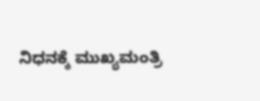ನಿಧನಕ್ಕೆ ಮುಖ್ಯಮಂತ್ರಿ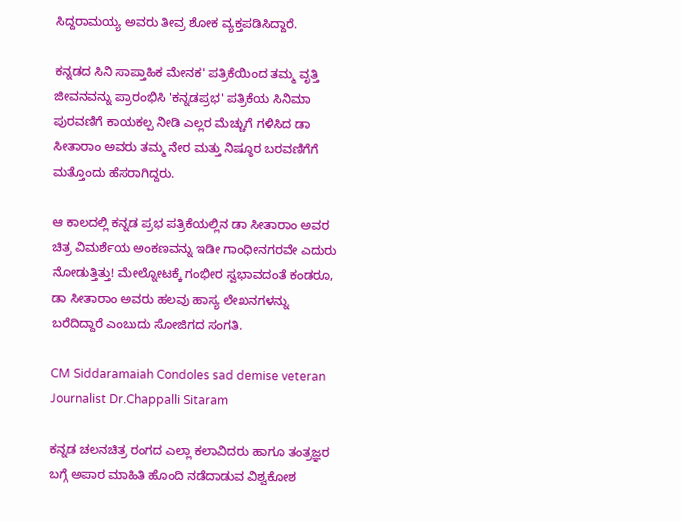ಸಿದ್ದರಾಮಯ್ಯ ಅವರು ತೀವ್ರ ಶೋಕ ವ್ಯಕ್ತಪಡಿಸಿದ್ದಾರೆ.

ಕನ್ನಡದ ಸಿನಿ ಸಾಪ್ತಾಹಿಕ ಮೇನಕ' ಪತ್ರಿಕೆಯಿಂದ ತಮ್ಮ ವೃತ್ತಿ ಜೀವನವನ್ನು ಪ್ರಾರಂಭಿಸಿ 'ಕನ್ನಡಪ್ರಭ' ಪತ್ರಿಕೆಯ ಸಿನಿಮಾ ಪುರವಣಿಗೆ ಕಾಯಕಲ್ಪ ನೀಡಿ ಎಲ್ಲರ ಮೆಚ್ಚುಗೆ ಗಳಿಸಿದ ಡಾ ಸೀತಾರಾಂ ಅವರು ತಮ್ಮ ನೇರ ಮತ್ತು ನಿಷ್ಠೂರ ಬರವಣಿಗೆಗೆ ಮತ್ತೊಂದು ಹೆಸರಾಗಿದ್ದರು.

ಆ ಕಾಲದಲ್ಲಿ ಕನ್ನಡ ಪ್ರಭ ಪತ್ರಿಕೆಯಲ್ಲಿನ ಡಾ ಸೀತಾರಾಂ ಅವರ ಚಿತ್ರ ವಿಮರ್ಶೆಯ ಅಂಕಣವನ್ನು ಇಡೀ ಗಾಂಧೀನಗರವೇ ಎದುರು ನೋಡುತ್ತಿತ್ತು! ಮೇಲ್ನೋಟಕ್ಕೆ ಗಂಭೀರ ಸ್ವಭಾವದಂತೆ ಕಂಡರೂ, ಡಾ ಸೀತಾರಾಂ ಅವರು ಹಲವು ಹಾಸ್ಯ ಲೇಖನಗಳನ್ನು ಬರೆದಿದ್ದಾರೆ ಎಂಬುದು ಸೋಜಿಗದ ಸಂಗತಿ.

CM Siddaramaiah Condoles sad demise veteran Journalist Dr.Chappalli Sitaram

ಕನ್ನಡ ಚಲನಚಿತ್ರ ರಂಗದ ಎಲ್ಲಾ ಕಲಾವಿದರು ಹಾಗೂ ತಂತ್ರಜ್ಞರ ಬಗ್ಗೆ ಅಪಾರ ಮಾಹಿತಿ ಹೊಂದಿ ನಡೆದಾಡುವ ವಿಶ್ವಕೋಶ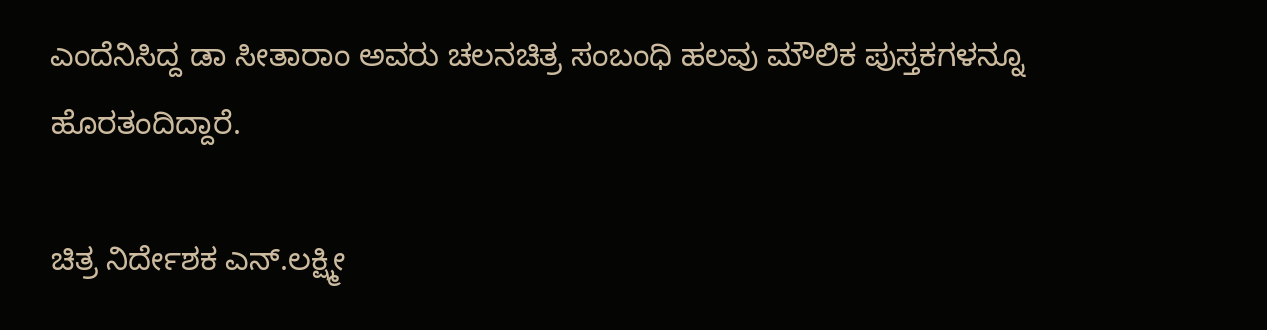ಎಂದೆನಿಸಿದ್ದ ಡಾ ಸೀತಾರಾಂ ಅವರು ಚಲನಚಿತ್ರ ಸಂಬಂಧಿ ಹಲವು ಮೌಲಿಕ ಪುಸ್ತಕಗಳನ್ನೂ ಹೊರತಂದಿದ್ದಾರೆ.

ಚಿತ್ರ ನಿರ್ದೇಶಕ ಎನ್.ಲಕ್ಷ್ಮೀ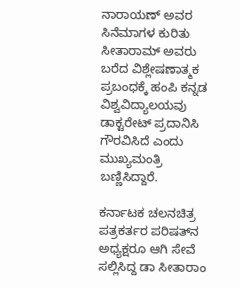ನಾರಾಯಣ್ ಅವರ ಸಿನೆಮಾಗಳ ಕುರಿತು ಸೀತಾರಾಮ್ ಅವರು ಬರೆದ ವಿಶ್ಲೇಷಣಾತ್ಮಕ ಪ್ರಬಂಧಕ್ಕೆ ಹಂಪಿ ಕನ್ನಡ ವಿಶ್ವವಿದ್ಯಾಲಯವು ಡಾಕ್ಟರೇಟ್ ಪ್ರದಾನಿಸಿ ಗೌರವಿಸಿದೆ ಎಂದು ಮುಖ್ಯಮಂತ್ರಿ ಬಣ್ಣಿಸಿದ್ದಾರೆ.

ಕರ್ನಾಟಕ ಚಲನಚಿತ್ರ ಪತ್ರಕರ್ತರ ಪರಿಷತ್‌ನ ಅಧ್ಯಕ್ಷರೂ ಆಗಿ ಸೇವೆ ಸಲ್ಲಿಸಿದ್ದ ಡಾ ಸೀತಾರಾಂ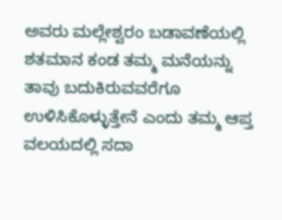ಅವರು ಮಲ್ಲೇಶ್ವರಂ ಬಡಾವಣೆಯಲ್ಲಿ ಶತಮಾನ ಕಂಡ ತಮ್ಮ ಮನೆಯನ್ನು ತಾವು ಬದುಕಿರುವವರೆಗೂ ಉಳಿಸಿಕೊಳ್ಳುತ್ತೇನೆ ಎಂದು ತಮ್ಮ ಆಪ್ತ ವಲಯದಲ್ಲಿ ಸದಾ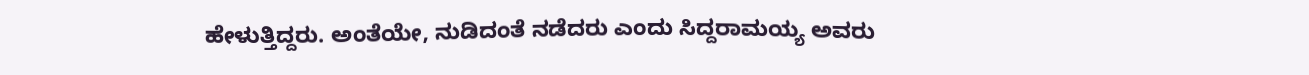ಹೇಳುತ್ತಿದ್ದರು. ಅಂತೆಯೇ, ನುಡಿದಂತೆ ನಡೆದರು ಎಂದು ಸಿದ್ದರಾಮಯ್ಯ ಅವರು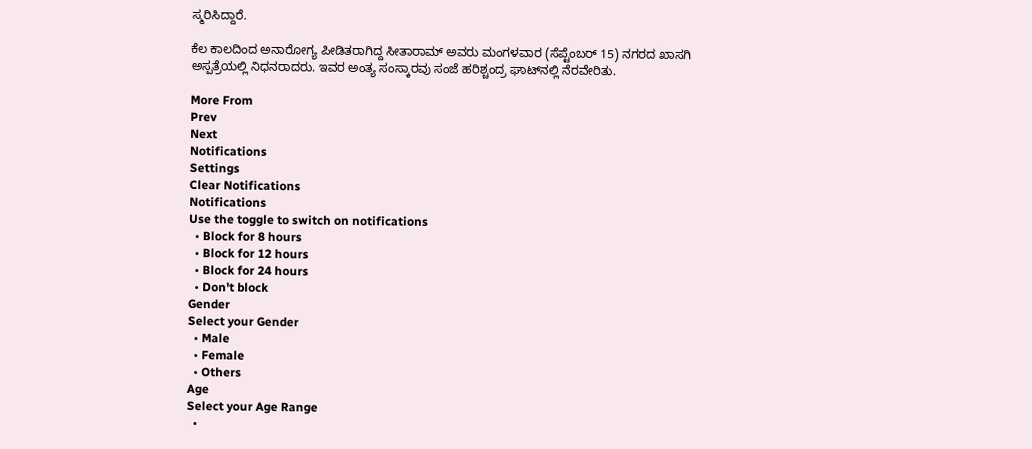ಸ್ಮರಿಸಿದ್ದಾರೆ.

ಕೆಲ ಕಾಲದಿಂದ ಅನಾರೋಗ್ಯ ಪೀಡಿತರಾಗಿದ್ದ ಸೀತಾರಾಮ್ ಅವರು ಮಂಗಳವಾರ (ಸೆಪ್ಟೆಂಬರ್ 15) ನಗರದ ಖಾಸಗಿ ಅಸ್ಪತ್ರೆಯಲ್ಲಿ ನಿಧನರಾದರು. ಇವರ ಅಂತ್ಯ ಸಂಸ್ಕಾರವು ಸಂಜೆ ಹರಿಶ್ಚಂದ್ರ ಘಾಟ್‌ನಲ್ಲಿ ನೆರವೇರಿತು.

More From
Prev
Next
Notifications
Settings
Clear Notifications
Notifications
Use the toggle to switch on notifications
  • Block for 8 hours
  • Block for 12 hours
  • Block for 24 hours
  • Don't block
Gender
Select your Gender
  • Male
  • Female
  • Others
Age
Select your Age Range
  •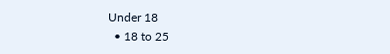Under 18
  • 18 to 25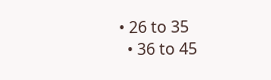• 26 to 35
  • 36 to 45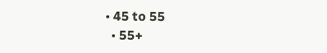• 45 to 55
  • 55+